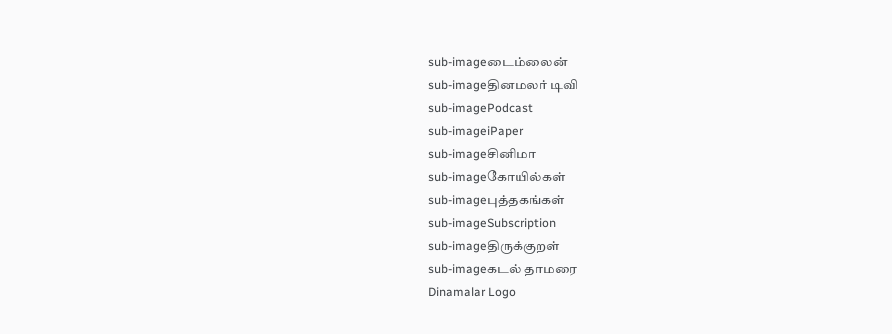sub-imageடைம்லைன்
sub-imageதினமலர் டிவி
sub-imagePodcast
sub-imageiPaper
sub-imageசினிமா
sub-imageகோயில்கள்
sub-imageபுத்தகங்கள்
sub-imageSubscription
sub-imageதிருக்குறள்
sub-imageகடல் தாமரை
Dinamalar Logo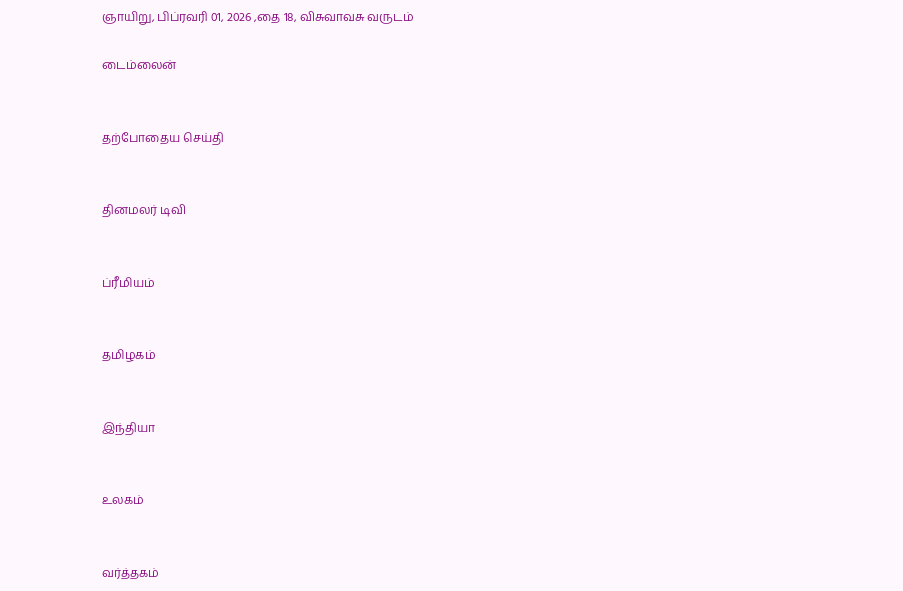ஞாயிறு, பிப்ரவரி 01, 2026 ,தை 18, விசுவாவசு வருடம்

டைம்லைன்


தற்போதைய செய்தி


தினமலர் டிவி


ப்ரீமியம்


தமிழகம்


இந்தியா


உலகம்


வர்த்தகம்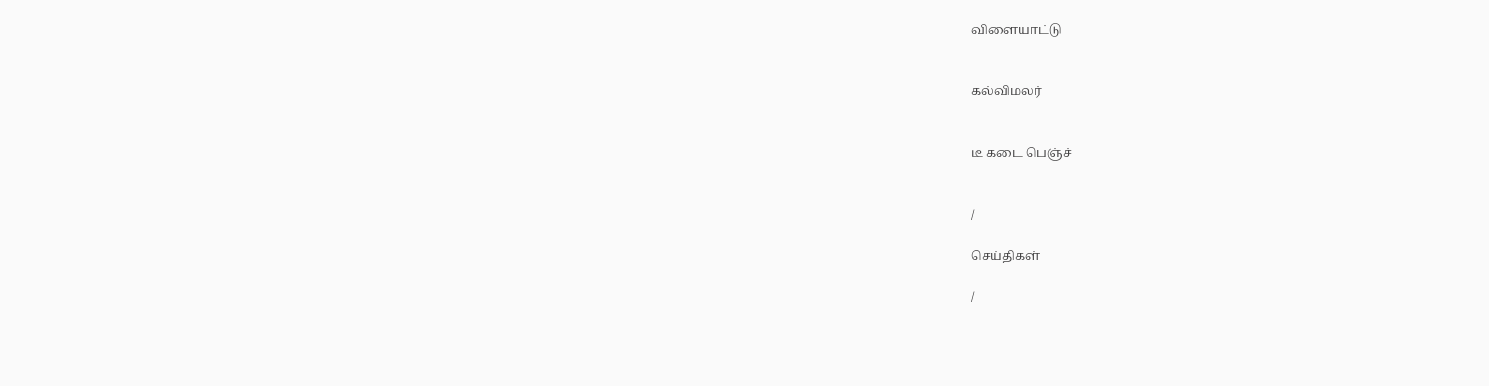விளையாட்டு


கல்விமலர்


டீ கடை பெஞ்ச்


/

செய்திகள்

/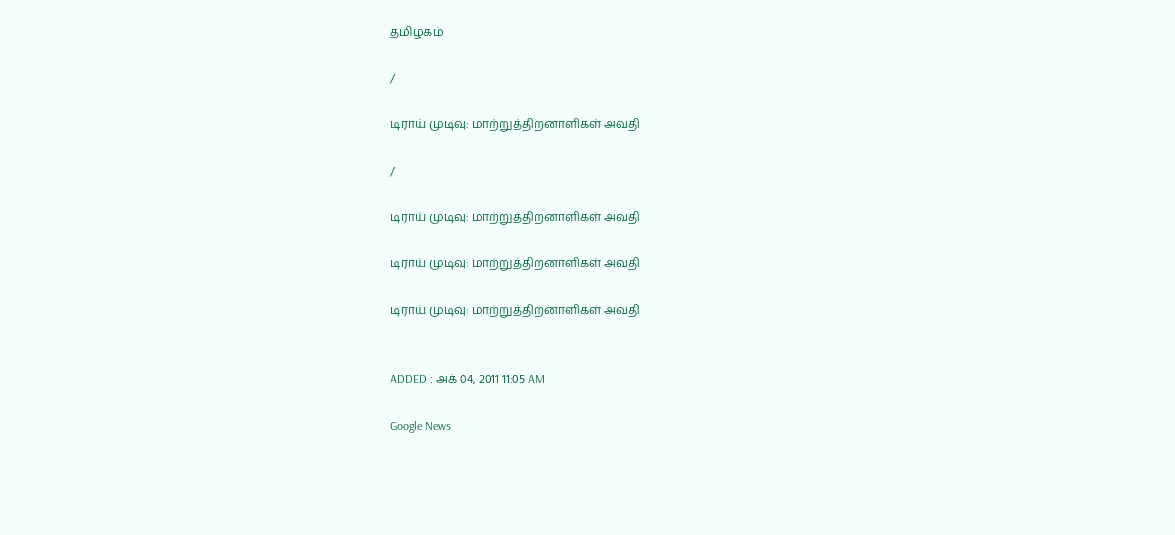தமிழகம்

/

டிராய் முடிவு: மாற்றுத்திறனாளிகள் அவதி

/

டிராய் முடிவு: மாற்றுத்திறனாளிகள் அவதி

டிராய் முடிவு: மாற்றுத்திறனாளிகள் அவதி

டிராய் முடிவு: மாற்றுத்திறனாளிகள் அவதி


ADDED : அக் 04, 2011 11:05 AM

Google News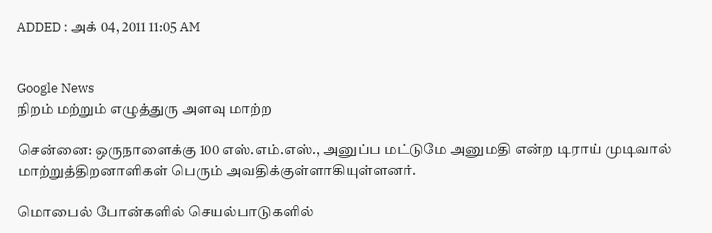ADDED : அக் 04, 2011 11:05 AM


Google News
நிறம் மற்றும் எழுத்துரு அளவு மாற்ற

சென்னை: ஒருநாளைக்கு 100 எஸ்.எம்.எஸ்., அனுப்ப மட்டுமே அனுமதி என்ற டிராய் முடிவால் மாற்றுத்திறனாளிகள் பெரும் அவதிக்குள்ளாகியுள்ளனர்.

மொபைல் போன்களில் செயல்பாடுகளில்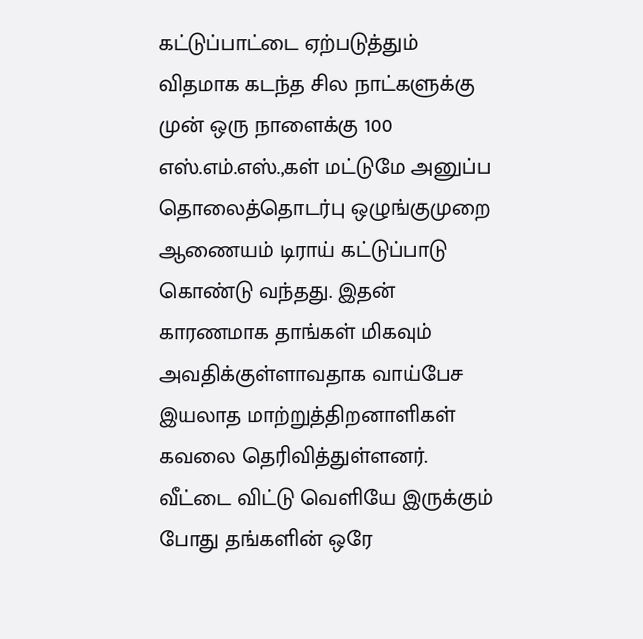கட்டுப்பாட்டை ஏற்படுத்தும் விதமாக கடந்த சில நாட்களுக்கு முன் ஒரு நாளைக்கு 100 எஸ்.எம்.எஸ்.,கள் மட்டுமே அனுப்ப தொலைத்தொடர்பு ஒழுங்குமுறை ஆணையம் டிராய் கட்டுப்பாடு கொண்டு வந்தது. இதன் காரணமாக தாங்கள் மிகவும் அவதிக்குள்ளாவதாக வாய்பேச இயலாத மாற்றுத்திறனாளிகள் கவலை தெரிவித்துள்ளனர். வீட்டை விட்டு வெளியே இருக்கும் போது தங்களின் ஒரே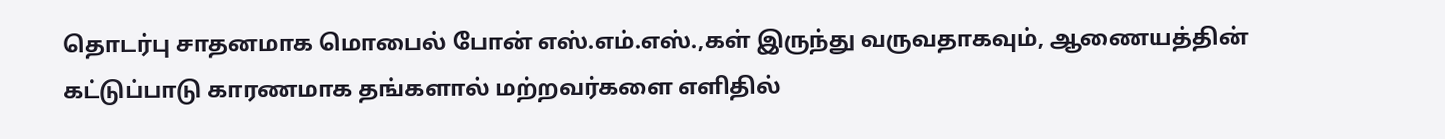தொடர்பு சாதனமாக மொபைல் போன் எஸ்.எம்.எஸ்.,கள் இருந்து வருவதாகவும், ஆணையத்தின் கட்டுப்பாடு காரணமாக தங்களால் மற்றவர்களை எளிதில்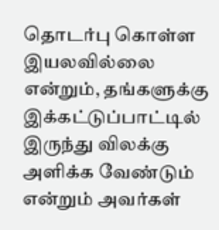தொடர்பு கொள்ள இயலவில்லை என்றும், தங்களுக்கு இக்கட்டுப்பாட்டில் இருந்து விலக்கு அளிக்க வேண்டும் என்றும் அவர்கள்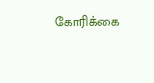கோரிக்கை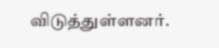விடுத்துள்ளனர்.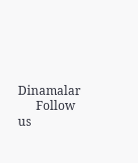Dinamalar
      Follow us